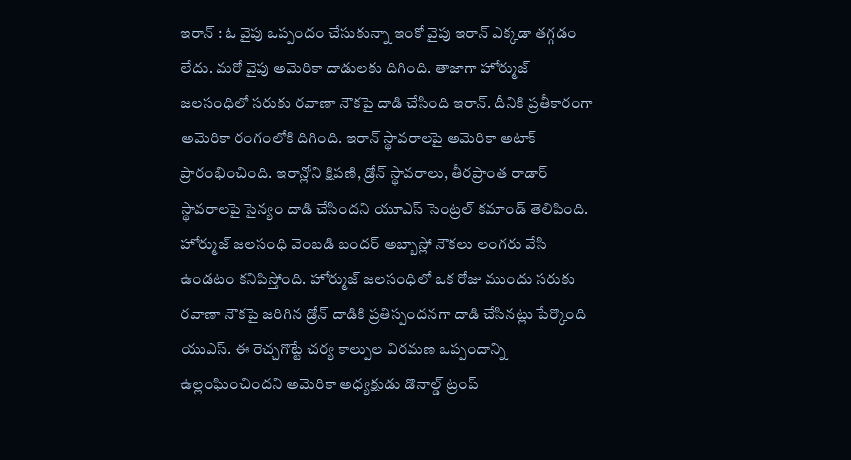ఇరాన్ : ఓ వైపు ఒప్పందం చేసుకున్నా ఇంకో వైపు ఇరాన్ ఎక్కడా తగ్గడం లేదు. మరో వైపు అమెరికా దాడులకు దిగింది. తాజాగా హోర్ముజ్ జలసంధిలో సరుకు రవాణా నౌకపై దాడి చేసింది ఇరాన్. దీనికి ప్రతీకారంగా అమెరికా రంగంలోకి దిగింది. ఇరాన్ స్థావరాలపై అమెరికా అటాక్ ప్రారంభించింది. ఇరాన్లోని క్షిపణి, డ్రోన్ స్థావరాలు, తీరప్రాంత రాడార్ స్థావరాలపై సైన్యం దాడి చేసిందని యూఎస్ సెంట్రల్ కమాండ్ తెలిపింది. హోర్ముజ్ జలసంధి వెంబడి బందర్ అబ్బాస్లో నౌకలు లంగరు వేసి ఉండటం కనిపిస్తోంది. హోర్ముజ్ జలసంధిలో ఒక రోజు ముందు సరుకు రవాణా నౌకపై జరిగిన డ్రోన్ దాడికి ప్రతిస్పందనగా దాడి చేసినట్లు పేర్కొంది యుఎస్. ఈ రెచ్చగొట్టే చర్య కాల్పుల విరమణ ఒప్పందాన్ని ఉల్లంఘించిందని అమెరికా అధ్యక్షుడు డొనాల్డ్ ట్రంప్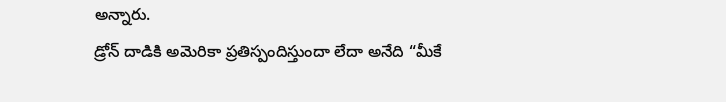అన్నారు.
డ్రోన్ దాడికి అమెరికా ప్రతిస్పందిస్తుందా లేదా అనేది “మీకే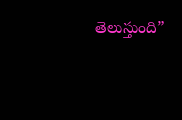తెలుస్తుంది”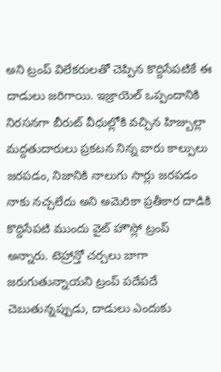అని ట్రంప్ విలేకరులతో చెప్పిన కొద్దిసేపటికే ఈ దాడులు జరిగాయి. ఇజ్రాయెల్ ఒప్పందానికి నిరసనగా బీరుట్ వీధుల్లోకి వచ్చిన హిజ్బుల్లా మద్దతుదారులు ప్రకటన నిన్న వారు కాల్పులు జరపడం, నిజానికి నాలుగు సార్లు జరపడం నాకు నచ్చలేదు అని అమెరికా ప్రతీకార దాడికి కొద్దిసేపటి ముందు వైట్ హౌస్లో ట్రంప్ అన్నారు. టెహ్రాన్తో చర్చలు బాగా జరుగుతున్నాయని ట్రంప్ పదేపదే చెబుతున్నప్పుడు, దాడులు ఎందుకు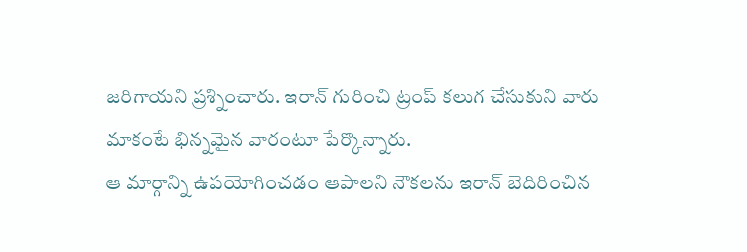జరిగాయని ప్రశ్నించారు. ఇరాన్ గురించి ట్రంప్ కలుగ చేసుకుని వారు మాకంటే భిన్నమైన వారంటూ పేర్కొన్నారు.
ఆ మార్గాన్ని ఉపయోగించడం ఆపాలని నౌకలను ఇరాన్ బెదిరించిన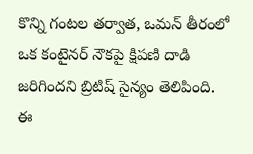కొన్ని గంటల తర్వాత, ఒమన్ తీరంలో ఒక కంటైనర్ నౌకపై క్షిపణి దాడి జరిగిందని బ్రిటిష్ సైన్యం తెలిపింది. ఈ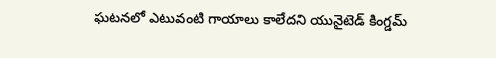ఘటనలో ఎటువంటి గాయాలు కాలేదని యునైటెడ్ కింగ్డమ్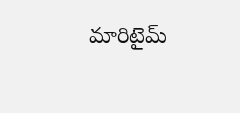మారిటైమ్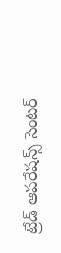ట్రేడ్ ఆపరేషన్స్ సెంటర్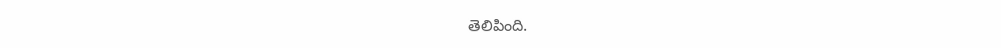తెలిపింది.